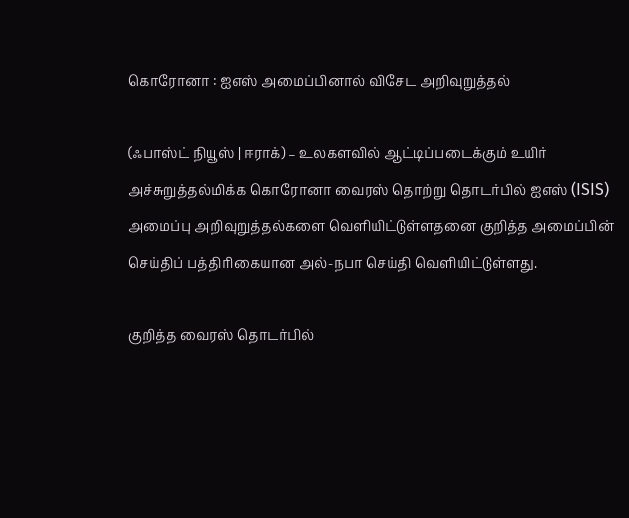கொரோனா : ஐஎஸ் அமைப்பினால் விசேட அறிவுறுத்தல்

(ஃபாஸ்ட் நியூஸ் | ஈராக்) – உலகளவில் ஆட்டிப்படைக்கும் உயிர் அச்சுறுத்தல்மிக்க கொரோனா வைரஸ் தொற்று தொடர்பில் ஐஎஸ் (ISIS) அமைப்பு அறிவுறுத்தல்களை வெளியிட்டுள்ளதனை குறித்த அமைப்பின் செய்திப் பத்திரிகையான அல்-நபா செய்தி வெளியிட்டுள்ளது.

குறித்த வைரஸ் தொடர்பில்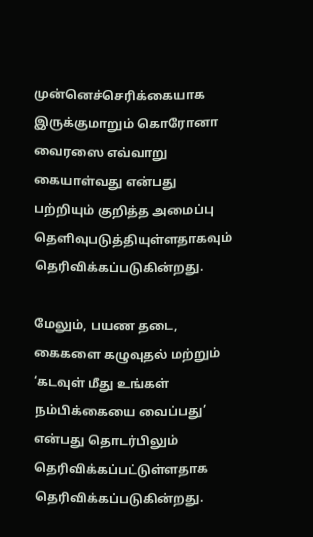முன்னெச்செரிக்கையாக இருக்குமாறும் கொரோனா வைரஸை எவ்வாறு கையாள்வது என்பது பற்றியும் குறித்த அமைப்பு தெளிவுபடுத்தியுள்ளதாகவும் தெரிவிக்கப்படுகின்றது.

மேலும், பயண தடை, கைகளை கழுவுதல் மற்றும் ‘கடவுள் மீது உங்கள் நம்பிக்கையை வைப்பது’ என்பது தொடர்பிலும் தெரிவிக்கப்பட்டுள்ளதாக தெரிவிக்கப்படுகின்றது.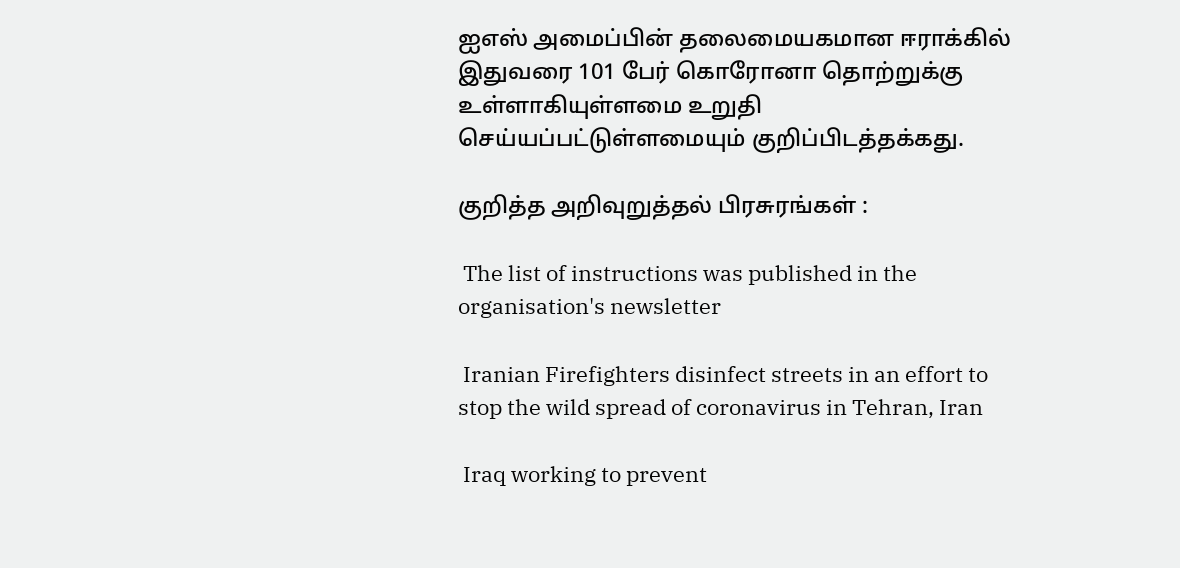ஐஎஸ் அமைப்பின் தலைமையகமான ஈராக்கில் இதுவரை 101 பேர் கொரோனா தொற்றுக்கு உள்ளாகியுள்ளமை உறுதி செய்யப்பட்டுள்ளமையும் குறிப்பிடத்தக்கது.

குறித்த அறிவுறுத்தல் பிரசுரங்கள் :

 The list of instructions was published in the organisation's newsletter

 Iranian Firefighters disinfect streets in an effort to stop the wild spread of coronavirus in Tehran, Iran

 Iraq working to prevent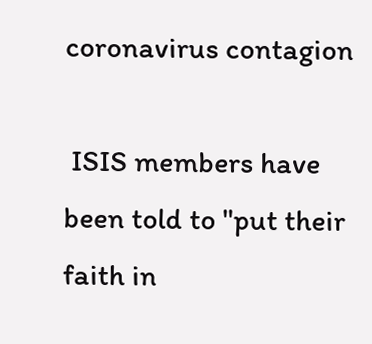coronavirus contagion

 ISIS members have been told to "put their faith in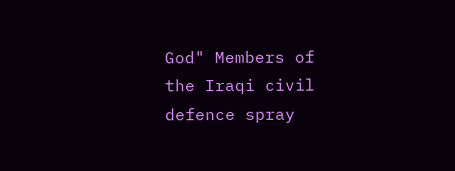God" Members of the Iraqi civil defence spray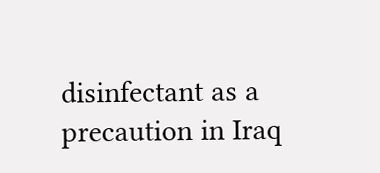disinfectant as a precaution in Iraq